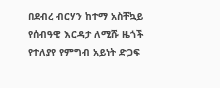በደብረ ብርሃን ከተማ አስቸኳይ የሰብዓዊ እርዳታ ለሚሹ ዜጎች የተለያየ የምግብ አይነት ድጋፍ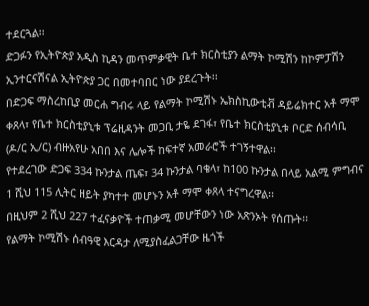ተደርጓል፡፡
ድጋፉን የኢትዮጵያ አዲስ ኪዳን መጥምቃዊት ቤተ ክርስቲያን ልማት ኮሚሽን ከኮምፓሽን ኢንተርናሽናል ኢትዮጵያ ጋር በመተባበር ነው ያደረጉት፡፡
በድጋፍ ማስረከቢያ መርሐ ግብሩ ላይ የልማት ኮሚሽኑ ኤክስኪውቲቭ ዳይሬክተር አቶ ማሞ ቀጸላ፣ የቤተ ክርስቲያኒቱ ፕሬዚዳንት መጋቢ ታዬ ደገፋ፣ የቤተ ክርስቲያኒቱ ቦርድ ሰብሳቢ (ዶ/ር ኢ/ር) ብዙአየሁ አበበ እና ሌሎች ከፍተኛ አመራሮች ተገኝተዋል፡፡
የተደረገው ድጋፍ 334 ኩንታል ጤፍ፣ 34 ኩንታል ባቄላ፣ ከ100 ኩንታል በላይ አልሚ ምግብና 1 ሺህ 115 ሊትር ዘይት ያካተተ መሆኑን አቶ ማሞ ቀጸላ ተናግረዋል፡፡
በዚህም 2 ሺህ 227 ተፈናቃዮች ተጠቃሚ መሆቸውን ነው አጽንኦት የሰጡት፡፡
የልማት ኮሚሽኑ ሰብዓዊ እርዳታ ለሚያስፈልጋቸው ዜጎች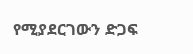የሚያደርገውን ድጋፍ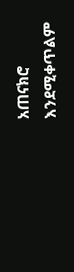አጠናክሮ እንደሚቀጥልም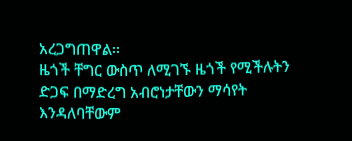አረጋግጠዋል፡፡
ዜጎች ቸግር ውስጥ ለሚገኙ ዜጎች የሚችሉትን ድጋፍ በማድረግ አብሮነታቸውን ማሳየት እንዳለባቸውም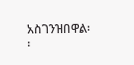አስገንዝበዋል፡፡